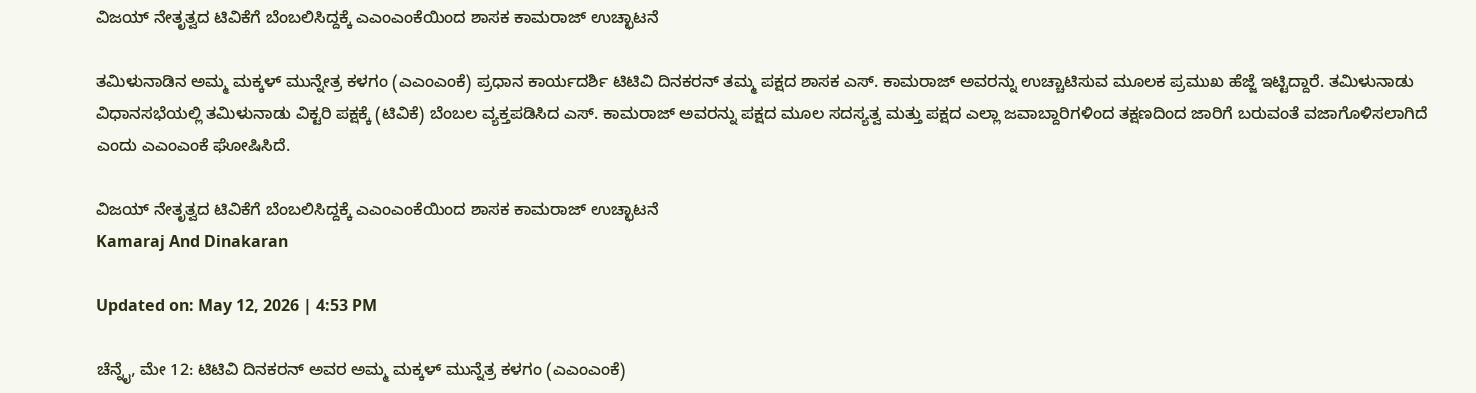ವಿಜಯ್ ನೇತೃತ್ವದ ಟಿವಿಕೆಗೆ ಬೆಂಬಲಿಸಿದ್ದಕ್ಕೆ ಎಎಂಎಂಕೆಯಿಂದ ಶಾಸಕ ಕಾಮರಾಜ್ ಉಚ್ಛಾಟನೆ

ತಮಿಳುನಾಡಿನ ಅಮ್ಮ ಮಕ್ಕಳ್ ಮುನ್ನೇತ್ರ ಕಳಗಂ (ಎಎಂಎಂಕೆ) ಪ್ರಧಾನ ಕಾರ್ಯದರ್ಶಿ ಟಿಟಿವಿ ದಿನಕರನ್ ತಮ್ಮ ಪಕ್ಷದ ಶಾಸಕ ಎಸ್. ಕಾಮರಾಜ್ ಅವರನ್ನು ಉಚ್ಚಾಟಿಸುವ ಮೂಲಕ ಪ್ರಮುಖ ಹೆಜ್ಜೆ ಇಟ್ಟಿದ್ದಾರೆ. ತಮಿಳುನಾಡು ವಿಧಾನಸಭೆಯಲ್ಲಿ ತಮಿಳುನಾಡು ವಿಕ್ಟರಿ ಪಕ್ಷಕ್ಕೆ (ಟಿವಿಕೆ) ಬೆಂಬಲ ವ್ಯಕ್ತಪಡಿಸಿದ ಎಸ್. ಕಾಮರಾಜ್ ಅವರನ್ನು ಪಕ್ಷದ ಮೂಲ ಸದಸ್ಯತ್ವ ಮತ್ತು ಪಕ್ಷದ ಎಲ್ಲಾ ಜವಾಬ್ದಾರಿಗಳಿಂದ ತಕ್ಷಣದಿಂದ ಜಾರಿಗೆ ಬರುವಂತೆ ವಜಾಗೊಳಿಸಲಾಗಿದೆ ಎಂದು ಎಎಂಎಂಕೆ ಘೋಷಿಸಿದೆ.

ವಿಜಯ್ ನೇತೃತ್ವದ ಟಿವಿಕೆಗೆ ಬೆಂಬಲಿಸಿದ್ದಕ್ಕೆ ಎಎಂಎಂಕೆಯಿಂದ ಶಾಸಕ ಕಾಮರಾಜ್ ಉಚ್ಛಾಟನೆ
Kamaraj And Dinakaran

Updated on: May 12, 2026 | 4:53 PM

ಚೆನ್ನೈ, ಮೇ 12: ಟಿಟಿವಿ ದಿನಕರನ್ ಅವರ ಅಮ್ಮ ಮಕ್ಕಳ್ ಮುನ್ನೆತ್ರ ಕಳಗಂ (ಎಎಂಎಂಕೆ)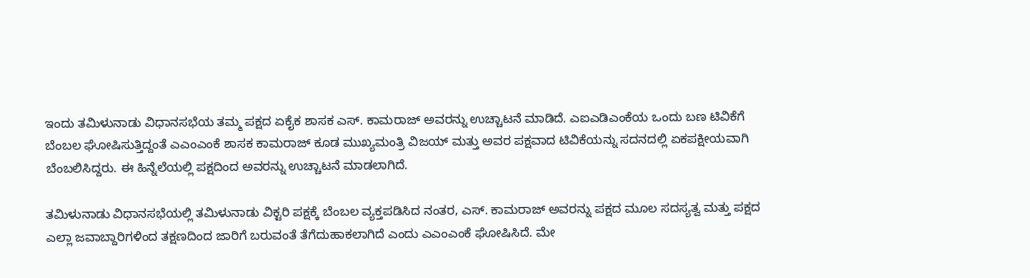ಇಂದು ತಮಿಳುನಾಡು ವಿಧಾನಸಭೆಯ ತಮ್ಮ ಪಕ್ಷದ ಏಕೈಕ ಶಾಸಕ ಎಸ್. ಕಾಮರಾಜ್ ಅವರನ್ನು ಉಚ್ಚಾಟನೆ ಮಾಡಿದೆ. ಎಐಎಡಿಎಂಕೆಯ ಒಂದು ಬಣ ಟಿವಿಕೆಗೆ ಬೆಂಬಲ ಘೋಷಿಸುತ್ತಿದ್ದಂತೆ ಎಎಂಎಂಕೆ ಶಾಸಕ ಕಾಮರಾಜ್ ಕೂಡ ಮುಖ್ಯಮಂತ್ರಿ ವಿಜಯ್ ಮತ್ತು ಅವರ ಪಕ್ಷವಾದ ಟಿವಿಕೆಯನ್ನು ಸದನದಲ್ಲಿ ಏಕಪಕ್ಷೀಯವಾಗಿ ಬೆಂಬಲಿಸಿದ್ದರು. ಈ ಹಿನ್ನೆಲೆಯಲ್ಲಿ ಪಕ್ಷದಿಂದ ಅವರನ್ನು ಉಚ್ಚಾಟನೆ ಮಾಡಲಾಗಿದೆ.

ತಮಿಳುನಾಡು ವಿಧಾನಸಭೆಯಲ್ಲಿ ತಮಿಳುನಾಡು ವಿಕ್ಟರಿ ಪಕ್ಷಕ್ಕೆ ಬೆಂಬಲ ವ್ಯಕ್ತಪಡಿಸಿದ ನಂತರ, ಎಸ್. ಕಾಮರಾಜ್ ಅವರನ್ನು ಪಕ್ಷದ ಮೂಲ ಸದಸ್ಯತ್ವ ಮತ್ತು ಪಕ್ಷದ ಎಲ್ಲಾ ಜವಾಬ್ದಾರಿಗಳಿಂದ ತಕ್ಷಣದಿಂದ ಜಾರಿಗೆ ಬರುವಂತೆ ತೆಗೆದುಹಾಕಲಾಗಿದೆ ಎಂದು ಎಎಂಎಂಕೆ ಘೋಷಿಸಿದೆ. ಮೇ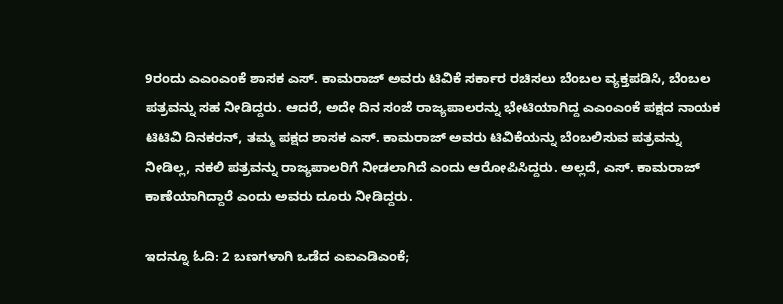9ರಂದು ಎಎಂಎಂಕೆ ಶಾಸಕ ಎಸ್. ಕಾಮರಾಜ್ ಅವರು ಟಿವಿಕೆ ಸರ್ಕಾರ ರಚಿಸಲು ಬೆಂಬಲ ವ್ಯಕ್ತಪಡಿಸಿ, ಬೆಂಬಲ ಪತ್ರವನ್ನು ಸಹ ನೀಡಿದ್ದರು. ಆದರೆ, ಅದೇ ದಿನ ಸಂಜೆ ರಾಜ್ಯಪಾಲರನ್ನು ಭೇಟಿಯಾಗಿದ್ದ ಎಎಂಎಂಕೆ ಪಕ್ಷದ ನಾಯಕ ಟಿಟಿವಿ ದಿನಕರನ್, ತಮ್ಮ ಪಕ್ಷದ ಶಾಸಕ ಎಸ್. ಕಾಮರಾಜ್ ಅವರು ಟಿವಿಕೆಯನ್ನು ಬೆಂಬಲಿಸುವ ಪತ್ರವನ್ನು ನೀಡಿಲ್ಲ, ನಕಲಿ ಪತ್ರವನ್ನು ರಾಜ್ಯಪಾಲರಿಗೆ ನೀಡಲಾಗಿದೆ ಎಂದು ಆರೋಪಿಸಿದ್ದರು. ಅಲ್ಲದೆ, ಎಸ್. ಕಾಮರಾಜ್ ಕಾಣೆಯಾಗಿದ್ದಾರೆ ಎಂದು ಅವರು ದೂರು ನೀಡಿದ್ದರು.

ಇದನ್ನೂ ಓದಿ: 2 ಬಣಗಳಾಗಿ ಒಡೆದ ಎಐಎಡಿಎಂಕೆ;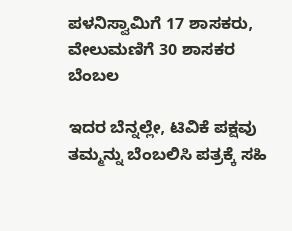ಪಳನಿಸ್ವಾಮಿಗೆ 17 ಶಾಸಕರು, ವೇಲುಮಣಿಗೆ 30 ಶಾಸಕರ ಬೆಂಬಲ

ಇದರ ಬೆನ್ನಲ್ಲೇ, ಟಿವಿಕೆ ಪಕ್ಷವು ತಮ್ಮನ್ನು ಬೆಂಬಲಿಸಿ ಪತ್ರಕ್ಕೆ ಸಹಿ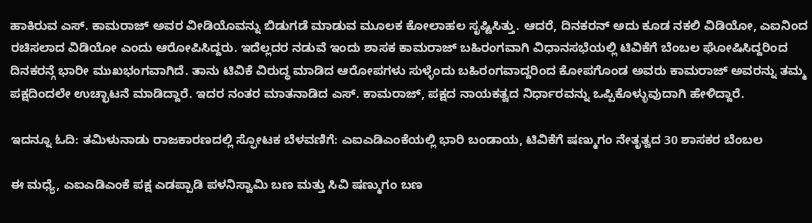ಹಾಕಿರುವ ಎಸ್. ಕಾಮರಾಜ್ ಅವರ ವೀಡಿಯೊವನ್ನು ಬಿಡುಗಡೆ ಮಾಡುವ ಮೂಲಕ ಕೋಲಾಹಲ ಸೃಷ್ಟಿಸಿತ್ತು. ಆದರೆ, ದಿನಕರನ್ ಅದು ಕೂಡ ನಕಲಿ ವಿಡಿಯೋ, ಎಐನಿಂದ ರಚಿಸಲಾದ ವಿಡಿಯೋ ಎಂದು ಆರೋಪಿಸಿದ್ದರು. ಇದೆಲ್ಲದರ ನಡುವೆ ಇಂದು ಶಾಸಕ ಕಾಮರಾಜ್ ಬಹಿರಂಗವಾಗಿ ವಿಧಾನಸಭೆಯಲ್ಲಿ ಟಿವಿಕೆಗೆ ಬೆಂಬಲ ಘೋಷಿಸಿದ್ದರಿಂದ ದಿನಕರನ್ಗೆ ಭಾರೀ ಮುಖಭಂಗವಾಗಿದೆ. ತಾನು ಟಿವಿಕೆ ವಿರುದ್ಧ ಮಾಡಿದ ಆರೋಪಗಳು ಸುಳ್ಳೆಂದು ಬಹಿರಂಗವಾದ್ದರಿಂದ ಕೋಪಗೊಂಡ ಅವರು ಕಾಮರಾಜ್ ಅವರನ್ನು ತಮ್ಮ ಪಕ್ಷದಿಂದಲೇ ಉಚ್ಛಾಟನೆ ಮಾಡಿದ್ದಾರೆ. ಇದರ ನಂತರ ಮಾತನಾಡಿದ ಎಸ್. ಕಾಮರಾಜ್, ಪಕ್ಷದ ನಾಯಕತ್ವದ ನಿರ್ಧಾರವನ್ನು ಒಪ್ಪಿಕೊಳ್ಳುವುದಾಗಿ ಹೇಳಿದ್ದಾರೆ.

ಇದನ್ನೂ ಓದಿ: ತಮಿಳುನಾಡು ರಾಜಕಾರಣದಲ್ಲಿ ಸ್ಫೋಟಕ ಬೆಳವಣಿಗೆ: ಎಐಎಡಿಎಂಕೆಯಲ್ಲಿ ಭಾರಿ ಬಂಡಾಯ, ಟಿವಿಕೆಗೆ ಷಣ್ಮುಗಂ ನೇತೃತ್ವದ 30 ಶಾಸಕರ ಬೆಂಬಲ

ಈ ಮಧ್ಯೆ, ಎಐಎಡಿಎಂಕೆ ಪಕ್ಷ ಎಡಪ್ಪಾಡಿ ಪಳನಿಸ್ವಾಮಿ ಬಣ ಮತ್ತು ಸಿವಿ ಷಣ್ಮುಗಂ ಬಣ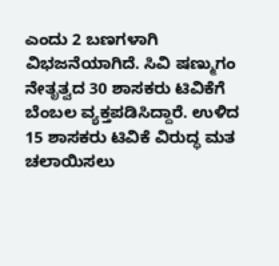ಎಂದು 2 ಬಣಗಳಾಗಿ ವಿಭಜನೆಯಾಗಿದೆ. ಸಿವಿ ಷಣ್ಮುಗಂ ನೇತೃತ್ವದ 30 ಶಾಸಕರು ಟಿವಿಕೆಗೆ ಬೆಂಬಲ ವ್ಯಕ್ತಪಡಿಸಿದ್ದಾರೆ. ಉಳಿದ 15 ಶಾಸಕರು ಟಿವಿಕೆ ವಿರುದ್ಧ ಮತ ಚಲಾಯಿಸಲು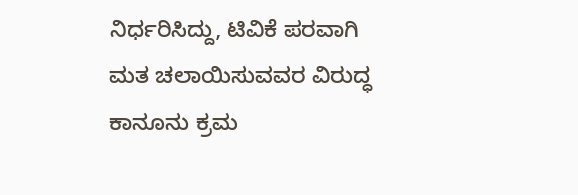ನಿರ್ಧರಿಸಿದ್ದು, ಟಿವಿಕೆ ಪರವಾಗಿ ಮತ ಚಲಾಯಿಸುವವರ ವಿರುದ್ಧ ಕಾನೂನು ಕ್ರಮ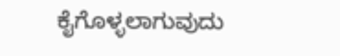ಕೈಗೊಳ್ಳಲಾಗುವುದು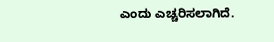ಎಂದು ಎಚ್ಚರಿಸಲಾಗಿದೆ.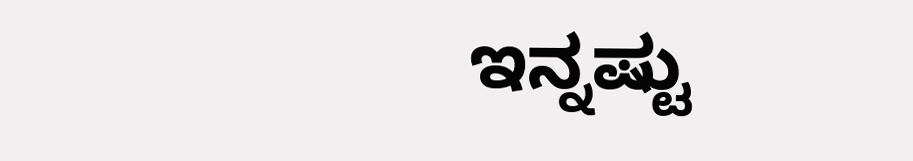ಇನ್ನಷ್ಟು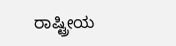ರಾಷ್ಟ್ರೀಯ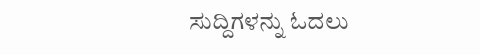ಸುದ್ದಿಗಳನ್ನು ಓದಲು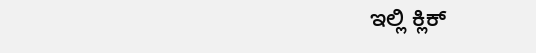ಇಲ್ಲಿ ಕ್ಲಿಕ್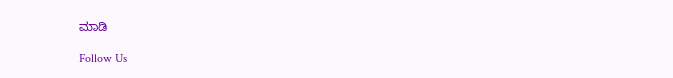ಮಾಡಿ

Follow Us